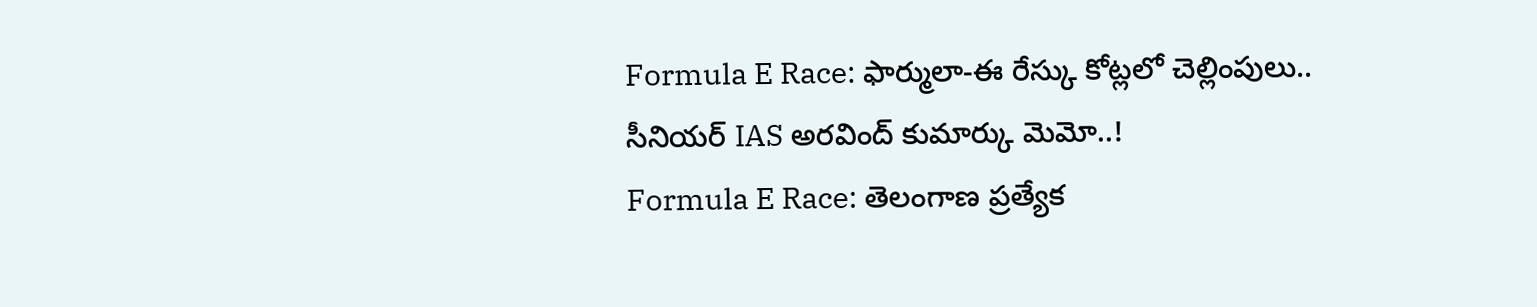Formula E Race: ఫార్ములా-ఈ రేస్కు కోట్లలో చెల్లింపులు.. సీనియర్ IAS అరవింద్ కుమార్కు మెమో..!
Formula E Race: తెలంగాణ ప్రత్యేక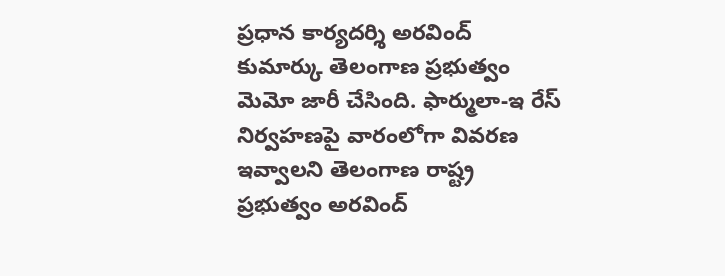ప్రధాన కార్యదర్శి అరవింద్ కుమార్కు తెలంగాణ ప్రభుత్వం మెమో జారీ చేసింది. ఫార్ములా-ఇ రేస్ నిర్వహణపై వారంలోగా వివరణ ఇవ్వాలని తెలంగాణ రాష్ట్ర ప్రభుత్వం అరవింద్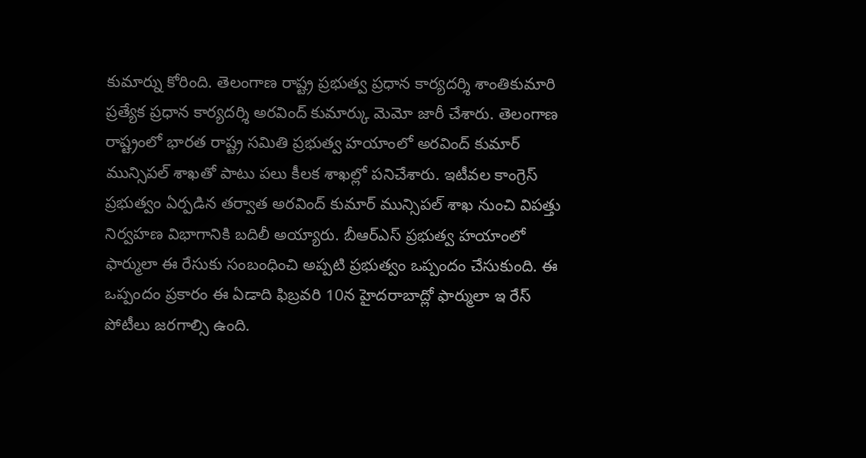కుమార్ను కోరింది. తెలంగాణ రాష్ట్ర ప్రభుత్వ ప్రధాన కార్యదర్శి శాంతికుమారి ప్రత్యేక ప్రధాన కార్యదర్శి అరవింద్ కుమార్కు మెమో జారీ చేశారు. తెలంగాణ రాష్ట్రంలో భారత రాష్ట్ర సమితి ప్రభుత్వ హయాంలో అరవింద్ కుమార్ మున్సిపల్ శాఖతో పాటు పలు కీలక శాఖల్లో పనిచేశారు. ఇటీవల కాంగ్రెస్ ప్రభుత్వం ఏర్పడిన తర్వాత అరవింద్ కుమార్ మున్సిపల్ శాఖ నుంచి విపత్తు నిర్వహణ విభాగానికి బదిలీ అయ్యారు. బీఆర్ఎస్ ప్రభుత్వ హయాంలో ఫార్ములా ఈ రేసుకు సంబంధించి అప్పటి ప్రభుత్వం ఒప్పందం చేసుకుంది. ఈ ఒప్పందం ప్రకారం ఈ ఏడాది ఫిబ్రవరి 10న హైదరాబాద్లో ఫార్ములా ఇ రేస్ పోటీలు జరగాల్సి ఉంది.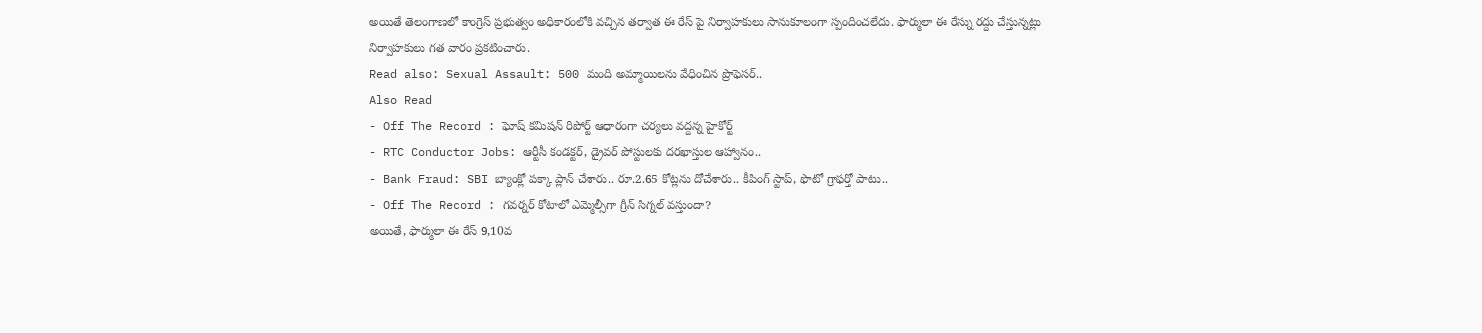అయితే తెలంగాణలో కాంగ్రెస్ ప్రభుత్వం అధికారంలోకి వచ్చిన తర్వాత ఈ రేస్ పై నిర్వాహకులు సానుకూలంగా స్పందించలేదు. ఫార్ములా ఈ రేస్ను రద్దు చేస్తున్నట్లు నిర్వాహకులు గత వారం ప్రకటించారు.
Read also: Sexual Assault: 500 మంది అమ్మాయిలను వేధించిన ప్రొఫెసర్..
Also Read
- Off The Record : ఘోష్ కమిషన్ రిపోర్ట్ ఆధారంగా చర్యలు వద్దన్న హైకోర్ట్
- RTC Conductor Jobs: ఆర్టీసీ కండక్టర్, డ్రైవర్ పోస్టులకు దరఖాస్తుల ఆహ్వానం..
- Bank Fraud: SBI బ్యాంక్లో పక్కా ప్లాన్ చేశారు.. రూ.2.65 కోట్లను దోచేశారు.. కీపింగ్ స్టాప్, ఫొటో గ్రాఫర్తో పాటు..
- Off The Record : గవర్నర్ కోటాలో ఎమ్మెల్సీగా గ్రీన్ సిగ్నల్ వస్తుందా?
అయితే, ఫార్ములా ఈ రేస్ 9,10వ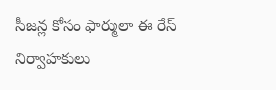సీజన్ల కోసం ఫార్ములా ఈ రేస్ నిర్వాహకులు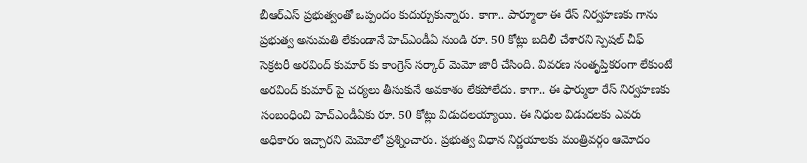బీఆర్ఎస్ ప్రభుత్వంతో ఒప్పందం కుదుర్చుకున్నారు. కాగా.. పార్మూలా ఈ రేస్ నిర్వహణకు గాను ప్రభుత్వ అనుమతి లేకుండానే హెచ్ఎండీఏ నుండి రూ. 50 కోట్లు బదిలీ చేశారని స్పెషల్ చీఫ్ సెక్రటరీ అరవింద్ కుమార్ కు కాంగ్రెస్ సర్కార్ మెమో జారీ చేసింది. వివరణ సంతృప్తికరంగా లేకుంటే అరవింద్ కుమార్ పై చర్యలు తీసుకునే అవకాశం లేకపోలేదు. కాగా.. ఈ ఫార్ములా రేస్ నిర్వహణకు సంబంధించి హెచ్ఎండీఏకు రూ. 50 కోట్లు విడుదలయ్యాయి. ఈ నిధుల విడుదలకు ఎవరు అధికారం ఇచ్చారని మెమోలో ప్రశ్నించారు. ప్రభుత్వ విధాన నిర్ణయాలకు మంత్రివర్గం ఆమోదం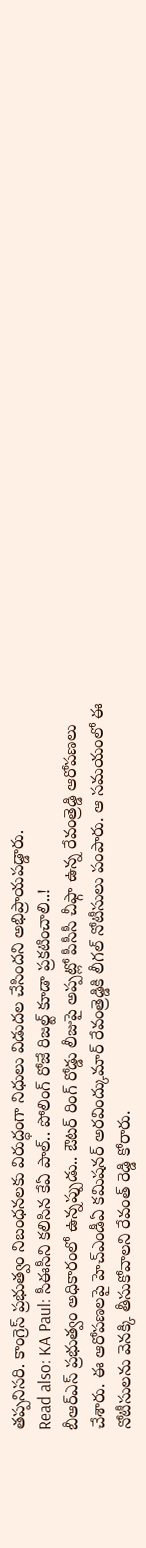తప్పనిసరి. కాంగ్రెస్ ప్రభుత్వం నిబంధనలకు విరుద్ధంగా నిధులు విడుదల చేసిందని అభిప్రాయపడ్డారు.
Read also: KA Paul: సీఈసీని కలిసిన కేఏ పాల్.. పోలింగ్ రోజే రిజల్ట్ కూడా ప్రకటించాలి..!
బీఆర్ఎస్ ప్రభుత్వం అధికారంలో ఉన్నప్పుడు.. ఔటర్ రింగ్ రోడ్డు లీజుపై అప్పట్లో పీసీసీ చీఫ్గా ఉన్న రేవంత్రెడ్డి ఆరోపణలు చేశారు. ఈ ఆరోపణలపై హెచ్ఎండీఏ కమిషనర్ అరవింద్కుమార్ రేవంత్రెడ్డికి లీగల్ నోటీసులు పంపారు. ఆ సమయంలో ఈ నోటీసులను వెనక్కి తీసుకోవాలని రేవంత్ రెడ్డి కోరారు.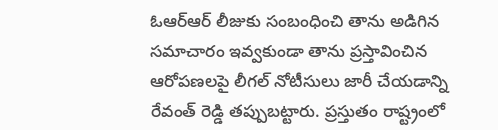ఓఆర్ఆర్ లీజుకు సంబంధించి తాను అడిగిన సమాచారం ఇవ్వకుండా తాను ప్రస్తావించిన ఆరోపణలపై లీగల్ నోటీసులు జారీ చేయడాన్ని రేవంత్ రెడ్డి తప్పుబట్టారు. ప్రస్తుతం రాష్ట్రంలో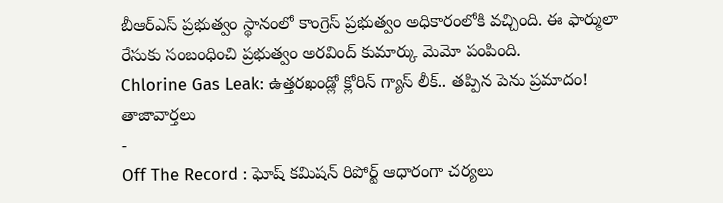బీఆర్ఎస్ ప్రభుత్వం స్థానంలో కాంగ్రెస్ ప్రభుత్వం అధికారంలోకి వచ్చింది. ఈ ఫార్ములా రేసుకు సంబంధించి ప్రభుత్వం అరవింద్ కుమార్కు మెమో పంపింది.
Chlorine Gas Leak: ఉత్తరఖండ్లో క్లోరిన్ గ్యాస్ లీక్.. తప్పిన పెను ప్రమాదం!
తాజావార్తలు
-
Off The Record : ఘోష్ కమిషన్ రిపోర్ట్ ఆధారంగా చర్యలు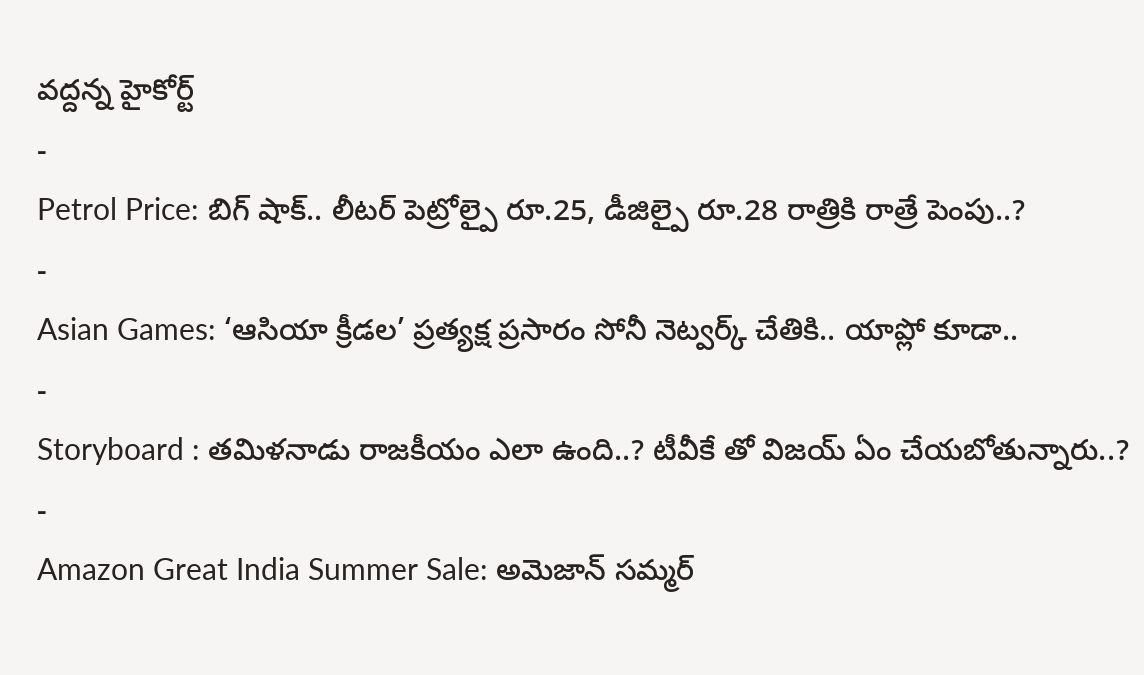వద్దన్న హైకోర్ట్
-
Petrol Price: బిగ్ షాక్.. లీటర్ పెట్రోల్పై రూ.25, డీజిల్పై రూ.28 రాత్రికి రాత్రే పెంపు..?
-
Asian Games: ‘ఆసియా క్రీడల’ ప్రత్యక్ష ప్రసారం సోనీ నెట్వర్క్ చేతికి.. యాప్లో కూడా..
-
Storyboard : తమిళనాడు రాజకీయం ఎలా ఉంది..? టీవీకే తో విజయ్ ఏం చేయబోతున్నారు..?
-
Amazon Great India Summer Sale: అమెజాన్ సమ్మర్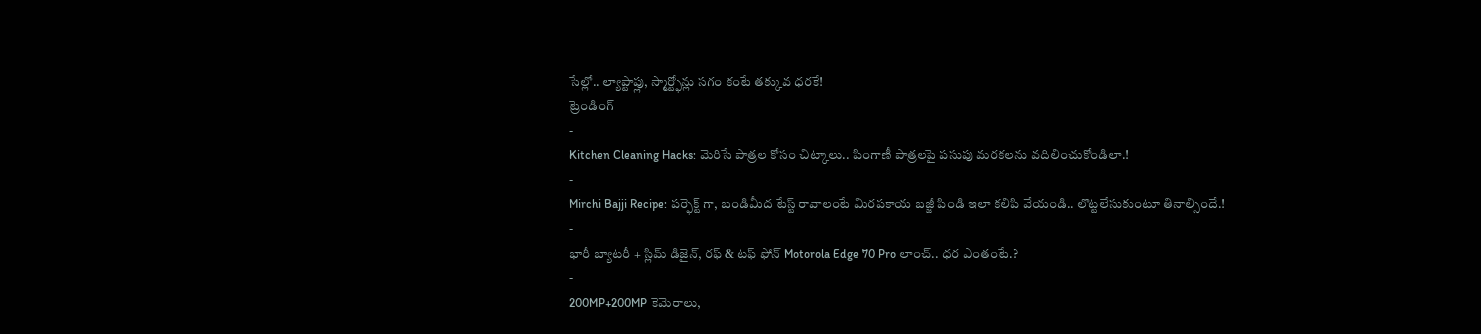సేల్లో.. ల్యాప్టాప్లు, స్మార్ట్ఫోన్లు సగం కంటే తక్కువ ధరకే!
ట్రెండింగ్
-
Kitchen Cleaning Hacks: మెరిసే పాత్రల కోసం చిట్కాలు.. పింగాణీ పాత్రలపై పసుపు మరకలను వదిలించుకోండిలా.!
-
Mirchi Bajji Recipe: పర్ఫెక్ట్ గా, బండిమీద టేస్ట్ రావాలంటే మిరపకాయ బజ్జీ పిండి ఇలా కలిపి వేయండి.. లొట్టలేసుకుంటూ తినాల్సిందే.!
-
భారీ బ్యాటరీ + స్లిమ్ డిజైన్, రఫ్ & టఫ్ ఫోన్ Motorola Edge 70 Pro లాంచ్.. ధర ఎంతంటే.?
-
200MP+200MP కెమెరాలు,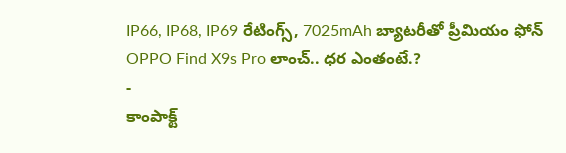IP66, IP68, IP69 రేటింగ్స్, 7025mAh బ్యాటరీతో ప్రీమియం ఫోన్ OPPO Find X9s Pro లాంచ్.. ధర ఎంతంటే.?
-
కాంపాక్ట్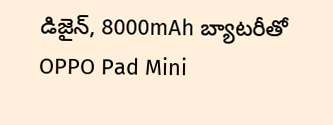డిజైన్, 8000mAh బ్యాటరీతో OPPO Pad Mini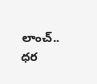లాంచ్.. ధర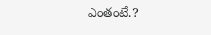ఎంతంటే.?